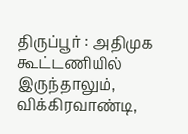திருப்பூர் : அதிமுக கூட்டணியில் இருந்தாலும், விக்கிரவாண்டி,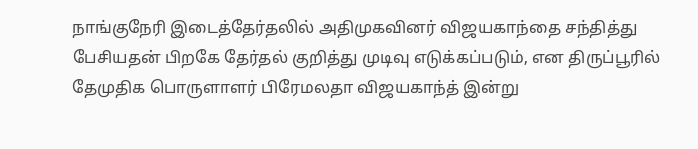நாங்குநேரி இடைத்தேர்தலில் அதிமுகவினர் விஜயகாந்தை சந்தித்து பேசியதன் பிறகே தேர்தல் குறித்து முடிவு எடுக்கப்படும், என திருப்பூரில் தேமுதிக பொருளாளர் பிரேமலதா விஜயகாந்த் இன்று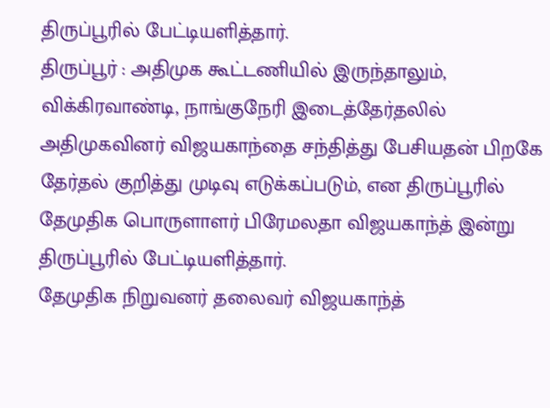திருப்பூரில் பேட்டியளித்தார்.
திருப்பூர் : அதிமுக கூட்டணியில் இருந்தாலும், விக்கிரவாண்டி, நாங்குநேரி இடைத்தேர்தலில் அதிமுகவினர் விஜயகாந்தை சந்தித்து பேசியதன் பிறகே தேர்தல் குறித்து முடிவு எடுக்கப்படும், என திருப்பூரில் தேமுதிக பொருளாளர் பிரேமலதா விஜயகாந்த் இன்று திருப்பூரில் பேட்டியளித்தார்.
தேமுதிக நிறுவனர் தலைவர் விஜயகாந்த்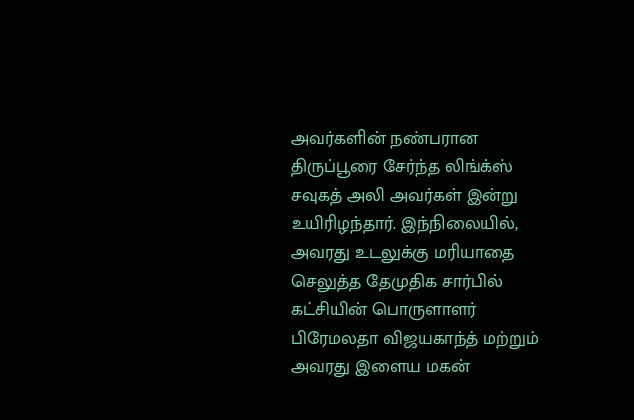அவர்களின் நண்பரான திருப்பூரை சேர்ந்த லிங்க்ஸ் சவுகத் அலி அவர்கள் இன்று உயிரிழந்தார். இந்நிலையில், அவரது உடலுக்கு மரியாதை செலுத்த தேமுதிக சார்பில் கட்சியின் பொருளாளர் பிரேமலதா விஜயகாந்த் மற்றும் அவரது இளைய மகன்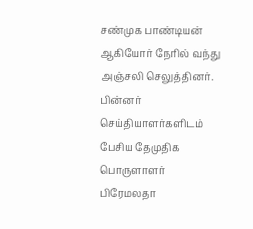சண்முக பாண்டியன் ஆகியோர் நேரில் வந்து அஞ்சலி செலுத்தினர்.
பின்னர் செய்தியாளர்களிடம் பேசிய தேமுதிக பொருளாளர் பிரேமலதா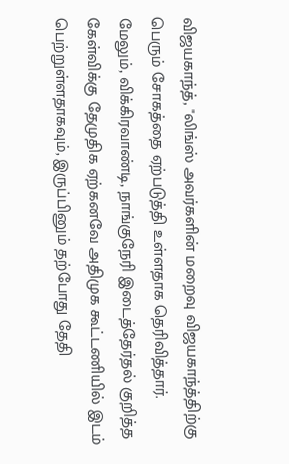விஜயகாந்த், "லிங்ஸ் அவர்களின் மறைவு விஜயகாந்த்திற்கு பெரும் சோகத்தை ஏற்படுத்தி உள்ளதாக தெரிவித்தார். மேலும், விக்கிரவாண்டி, நாங்குநேரி இடைத்தேர்தல் குறித்த கேள்விக்கு தேமுதிக ஏற்கனவே அதிமுக கூட்டணியில் இடம் பெற்றுள்ளதாகவும், இருப்பினும் தற்போது தேதி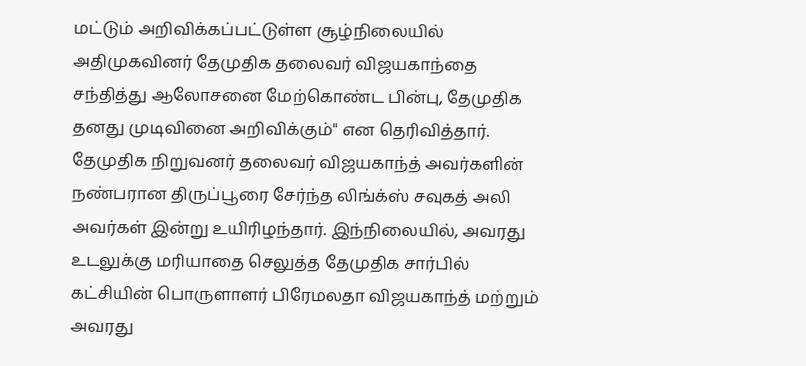மட்டும் அறிவிக்கப்பட்டுள்ள சூழ்நிலையில் அதிமுகவினர் தேமுதிக தலைவர் விஜயகாந்தை சந்தித்து ஆலோசனை மேற்கொண்ட பின்பு, தேமுதிக தனது முடிவினை அறிவிக்கும்" என தெரிவித்தார்.
தேமுதிக நிறுவனர் தலைவர் விஜயகாந்த் அவர்களின் நண்பரான திருப்பூரை சேர்ந்த லிங்க்ஸ் சவுகத் அலி அவர்கள் இன்று உயிரிழந்தார். இந்நிலையில், அவரது உடலுக்கு மரியாதை செலுத்த தேமுதிக சார்பில் கட்சியின் பொருளாளர் பிரேமலதா விஜயகாந்த் மற்றும் அவரது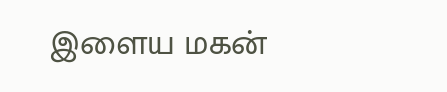இளைய மகன்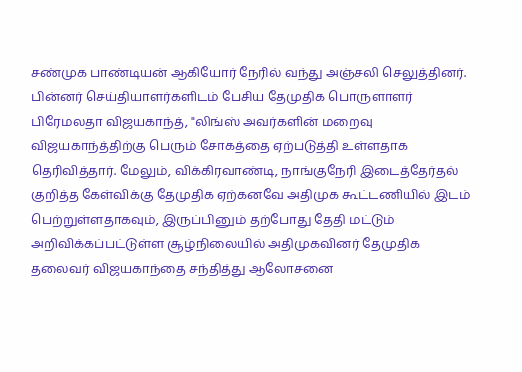சண்முக பாண்டியன் ஆகியோர் நேரில் வந்து அஞ்சலி செலுத்தினர்.
பின்னர் செய்தியாளர்களிடம் பேசிய தேமுதிக பொருளாளர் பிரேமலதா விஜயகாந்த், "லிங்ஸ் அவர்களின் மறைவு விஜயகாந்த்திற்கு பெரும் சோகத்தை ஏற்படுத்தி உள்ளதாக தெரிவித்தார். மேலும், விக்கிரவாண்டி, நாங்குநேரி இடைத்தேர்தல் குறித்த கேள்விக்கு தேமுதிக ஏற்கனவே அதிமுக கூட்டணியில் இடம் பெற்றுள்ளதாகவும், இருப்பினும் தற்போது தேதி மட்டும் அறிவிக்கப்பட்டுள்ள சூழ்நிலையில் அதிமுகவினர் தேமுதிக தலைவர் விஜயகாந்தை சந்தித்து ஆலோசனை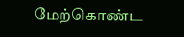மேற்கொண்ட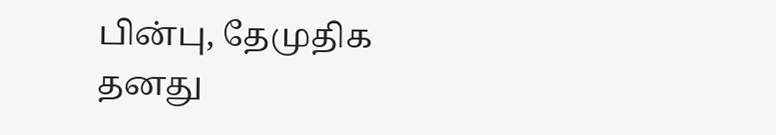பின்பு, தேமுதிக தனது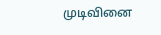முடிவினை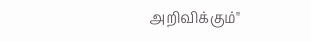அறிவிக்கும்"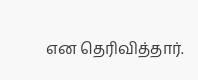என தெரிவித்தார்.